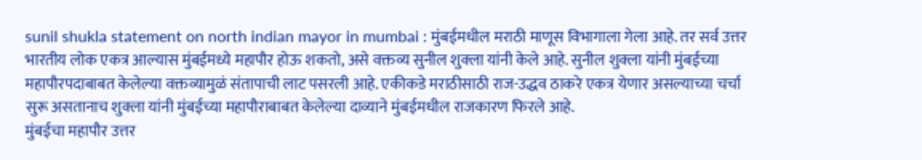sunil shukla statement on north indian mayor in mumbai : मुंबईमधील मराठी माणूस विभागाला गेला आहे. तर सर्व उत्तर भारतीय लोक एकत्र आल्यास मुंबईमध्ये महापौर होऊ शकतो, असे वक्तव्य सुनील शुक्ला यांनी केले आहे. सुनील शुक्ला यांनी मुंबईच्या महापौरपदाबाबत केलेल्या वक्तव्यामुळं संतापाची लाट पसरली आहे. एकीकडे मराठीसाठी राज-उद्धव ठाकरे एकत्र येणार असल्याच्या चर्चा सुरू असतानाच शुक्ला यांनी मुंबईच्या महापौराबाबत केलेल्या दाव्याने मुंबईमधील राजकारण फिरले आहे.
मुंबईचा महापौर उत्तर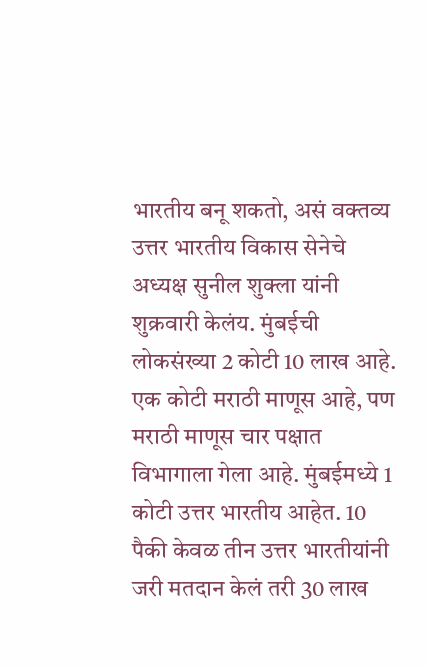भारतीय बनू शकतो, असं वक्तव्य उत्तर भारतीय विकास सेनेचे अध्यक्ष सुनील शुक्ला यांनी शुक्रवारी केलंय. मुंबईची लोकसंख्या 2 कोटी 10 लाख आहे. एक कोटी मराठी माणूस आहे, पण मराठी माणूस चार पक्षात विभागाला गेला आहे. मुंबईमध्ये 1 कोटी उत्तर भारतीय आहेत. 10 पैकी केवळ तीन उत्तर भारतीयांनी जरी मतदान केलं तरी 30 लाख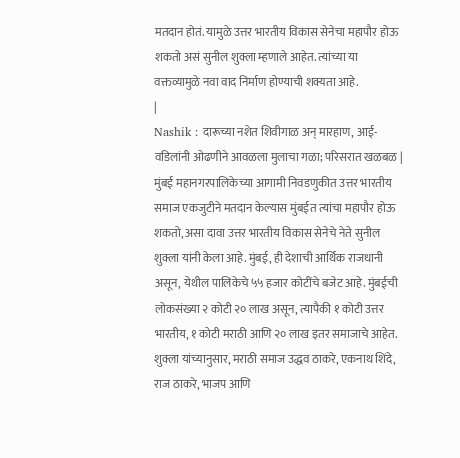मतदान होतं. यामुळे उत्तर भारतीय विकास सेनेचा महापौर होऊ शकतो असं सुनील शुक्ला म्हणाले आहेत. त्यांच्या या वक्तव्यामुळे नवा वाद निर्माण होण्याची शक्यता आहे.
|
Nashik : दारूच्या नशेत शिवीगाळ अन् मारहाण, आई-वडिलांनी ओढणीने आवळला मुलाचा गळा; परिसरात खळबळ |
मुंबई महानगरपालिकेच्या आगामी निवडणुकीत उत्तर भारतीय समाज एकजुटीने मतदान केल्यास मुंबईत त्यांचा महापौर होऊ शकतो, असा दावा उत्तर भारतीय विकास सेनेचे नेते सुनील शुक्ला यांनी केला आहे. मुंबई, ही देशाची आर्थिक राजधानी असून, येथील पालिकेचे ५५ हजार कोटींचे बजेट आहे. मुंबईची लोकसंख्या २ कोटी २० लाख असून, त्यापैकी १ कोटी उत्तर भारतीय, १ कोटी मराठी आणि २० लाख इतर समाजाचे आहेत. शुक्ला यांच्यानुसार, मराठी समाज उद्धव ठाकरे, एकनाथ शिंदे, राज ठाकरे, भाजप आणि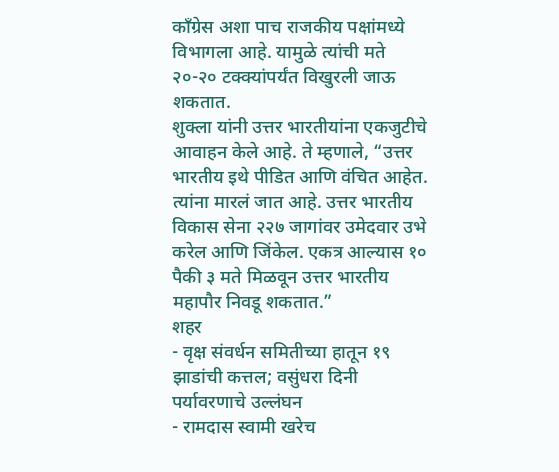काँग्रेस अशा पाच राजकीय पक्षांमध्ये विभागला आहे. यामुळे त्यांची मते २०-२० टक्क्यांपर्यंत विखुरली जाऊ शकतात.
शुक्ला यांनी उत्तर भारतीयांना एकजुटीचे आवाहन केले आहे. ते म्हणाले, “उत्तर भारतीय इथे पीडित आणि वंचित आहेत. त्यांना मारलं जात आहे. उत्तर भारतीय विकास सेना २२७ जागांवर उमेदवार उभे करेल आणि जिंकेल. एकत्र आल्यास १० पैकी ३ मते मिळवून उत्तर भारतीय महापौर निवडू शकतात.”
शहर
- वृक्ष संवर्धन समितीच्या हातून १९ झाडांची कत्तल; वसुंधरा दिनी पर्यावरणाचे उल्लंघन
- रामदास स्वामी खरेच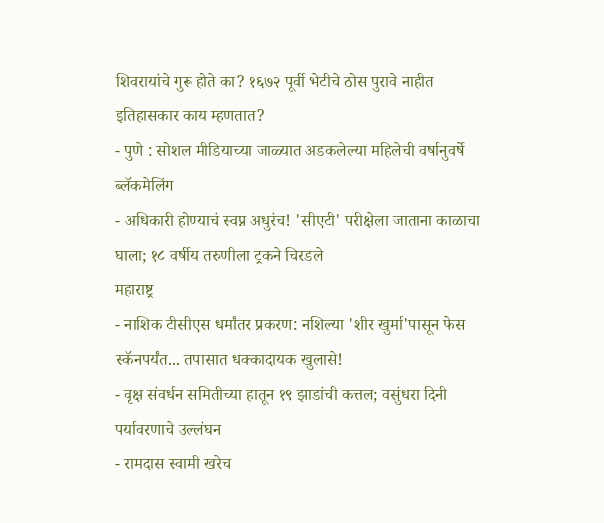शिवरायांचे गुरू होते का? १६७२ पूर्वी भेटीचे ठोस पुरावे नाहीत इतिहासकार काय म्हणतात?
- पुणे : सोशल मीडियाच्या जाळ्यात अडकलेल्या महिलेची वर्षानुवर्षे ब्लॅकमेलिंग
- अधिकारी होण्याचं स्वप्न अधुरंच! 'सीएटी' परीक्षेला जाताना काळाचा घाला; १८ वर्षीय तरुणीला ट्रकने चिरडले
महाराष्ट्र
- नाशिक टीसीएस धर्मांतर प्रकरण: नशिल्या 'शीर खुर्मा'पासून फेस स्कॅनपर्यंत... तपासात धक्कादायक खुलासे!
- वृक्ष संवर्धन समितीच्या हातून १९ झाडांची कत्तल; वसुंधरा दिनी पर्यावरणाचे उल्लंघन
- रामदास स्वामी खरेच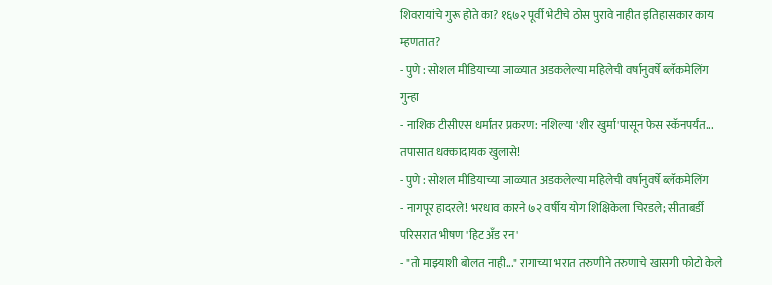शिवरायांचे गुरू होते का? १६७२ पूर्वी भेटीचे ठोस पुरावे नाहीत इतिहासकार काय म्हणतात?
- पुणे : सोशल मीडियाच्या जाळ्यात अडकलेल्या महिलेची वर्षानुवर्षे ब्लॅकमेलिंग
गुन्हा
- नाशिक टीसीएस धर्मांतर प्रकरण: नशिल्या 'शीर खुर्मा'पासून फेस स्कॅनपर्यंत... तपासात धक्कादायक खुलासे!
- पुणे : सोशल मीडियाच्या जाळ्यात अडकलेल्या महिलेची वर्षानुवर्षे ब्लॅकमेलिंग
- नागपूर हादरले! भरधाव कारने ७२ वर्षीय योग शिक्षिकेला चिरडले; सीताबर्डी परिसरात भीषण 'हिट अँड रन'
- "तो माझ्याशी बोलत नाही..." रागाच्या भरात तरुणीने तरुणाचे खासगी फोटो केले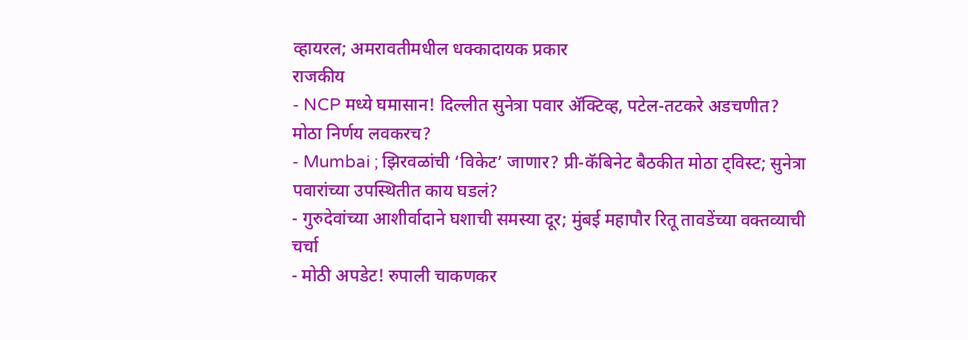व्हायरल; अमरावतीमधील धक्कादायक प्रकार
राजकीय
- NCP मध्ये घमासान! दिल्लीत सुनेत्रा पवार ॲक्टिव्ह, पटेल-तटकरे अडचणीत? मोठा निर्णय लवकरच?
- Mumbai ; झिरवळांची ‘विकेट’ जाणार? प्री-कॅबिनेट बैठकीत मोठा ट्विस्ट; सुनेत्रा पवारांच्या उपस्थितीत काय घडलं?
- गुरुदेवांच्या आशीर्वादाने घशाची समस्या दूर; मुंबई महापौर रितू तावडेंच्या वक्तव्याची चर्चा
- मोठी अपडेट! रुपाली चाकणकर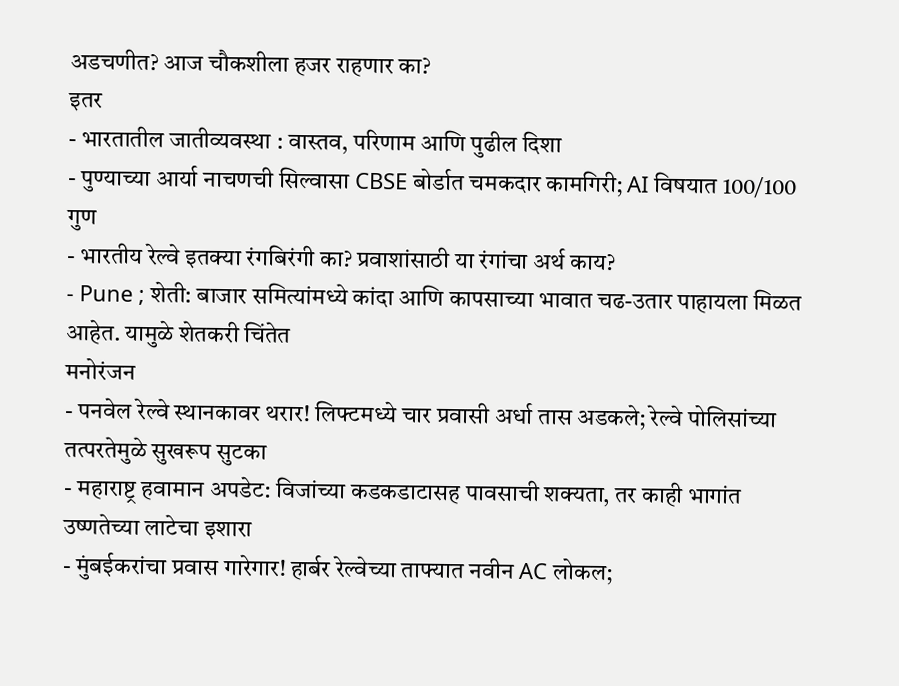अडचणीत? आज चौकशीला हजर राहणार का?
इतर
- भारतातील जातीव्यवस्था : वास्तव, परिणाम आणि पुढील दिशा
- पुण्याच्या आर्या नाचणची सिल्वासा CBSE बोर्डात चमकदार कामगिरी; AI विषयात 100/100 गुण
- भारतीय रेल्वे इतक्या रंगबिरंगी का? प्रवाशांसाठी या रंगांचा अर्थ काय?
- Pune ; शेती: बाजार समित्यांमध्ये कांदा आणि कापसाच्या भावात चढ-उतार पाहायला मिळत आहेत. यामुळे शेतकरी चिंतेत
मनोरंजन
- पनवेल रेल्वे स्थानकावर थरार! लिफ्टमध्ये चार प्रवासी अर्धा तास अडकले; रेल्वे पोलिसांच्या तत्परतेमुळे सुखरूप सुटका
- महाराष्ट्र हवामान अपडेट: विजांच्या कडकडाटासह पावसाची शक्यता, तर काही भागांत उष्णतेच्या लाटेचा इशारा
- मुंबईकरांचा प्रवास गारेगार! हार्बर रेल्वेच्या ताफ्यात नवीन AC लोकल;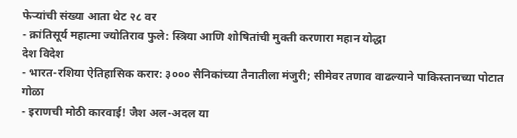फेऱ्यांची संख्या आता थेट २८ वर
- क्रांतिसूर्य महात्मा ज्योतिराव फुले: स्त्रिया आणि शोषितांची मुक्ती करणारा महान योद्धा
देश विदेश
- भारत-रशिया ऐतिहासिक करार: ३००० सैनिकांच्या तैनातीला मंजुरी; सीमेवर तणाव वाढल्याने पाकिस्तानच्या पोटात गोळा
- इराणची मोठी कारवाई! जैश अल-अदल या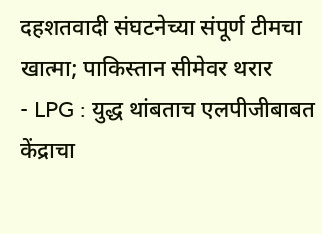दहशतवादी संघटनेच्या संपूर्ण टीमचा खात्मा; पाकिस्तान सीमेवर थरार
- LPG : युद्ध थांबताच एलपीजीबाबत केंद्राचा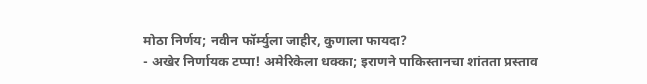मोठा निर्णय; नवीन फॉर्म्युला जाहीर, कुणाला फायदा?
- अखेर निर्णायक टप्पा! अमेरिकेला धक्का; इराणने पाकिस्तानचा शांतता प्रस्ताव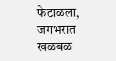फेटाळला, जगभरात खळबळ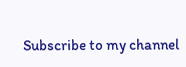Subscribe to my channel